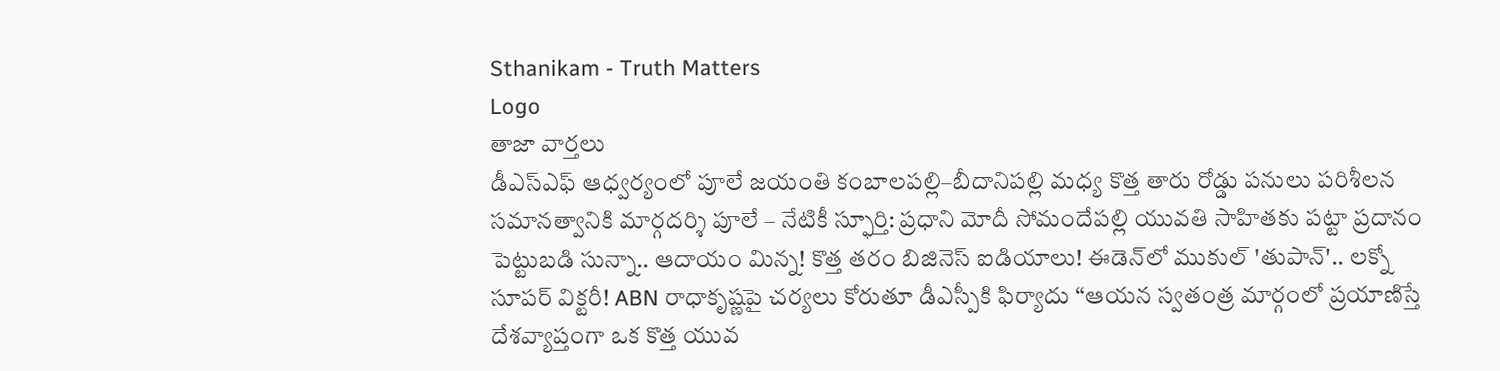Sthanikam - Truth Matters
Logo
తాజా వార్తలు
డీఎస్‌ఎఫ్ ఆధ్వర్యంలో పూలే జయంతి కంబాలపల్లి–బీదానిపల్లి మధ్య కొత్త తారు రోడ్డు పనులు పరిశీలన సమానత్వానికి మార్గదర్శి పూలే – నేటికీ స్ఫూర్తి: ప్రధాని మోదీ సోమందేపల్లి యువతి సాహితకు పట్టా ప్రదానం పెట్టుబడి సున్నా.. ఆదాయం మిన్న! కొత్త తరం బిజినెస్ ఐడియాలు! ఈడెన్‌లో ముకుల్ 'తుపాన్'.. లక్నో సూపర్ విక్టరీ! ABN రాధాకృష్ణపై చర్యలు కోరుతూ డీఎస్పీకి ఫిర్యాదు “ఆయన స్వతంత్ర మార్గంలో ప్రయాణిస్తే దేశవ్యాప్తంగా ఒక కొత్త యువ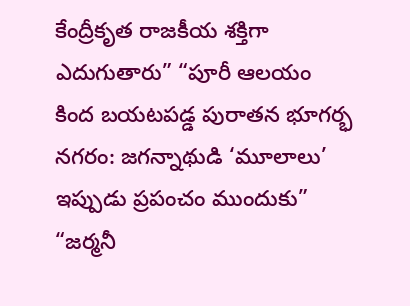కేంద్రీకృత రాజకీయ శక్తిగా ఎదుగుతారు” “పూరీ ఆలయం కింద బయటపడ్డ పురాతన భూగర్భ నగరం: జగన్నాథుడి ‘మూలాలు’ ఇప్పుడు ప్రపంచం ముందుకు” “జర్మనీ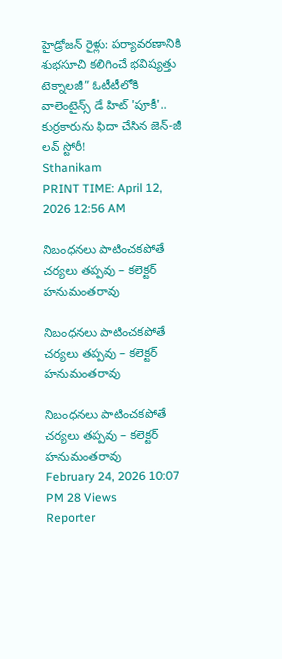హైడ్రోజన్ రైళ్లు: పర్యావరణానికి శుభసూచి కలిగించే భవిష్యత్తు టెక్నాలజీ” ఓటీటీలోకి వాలెంటైన్స్ డే హిట్ 'పూకీ'.. కుర్రకారును ఫిదా చేసిన జెన్-జీ లవ్ స్టోరీ!
Sthanikam
PRINT TIME: April 12, 2026 12:56 AM

నిబంధనలు పాటించకపోతే చర్యలు తప్పవు – కలెక్టర్ హనుమంతరావు

నిబంధనలు పాటించకపోతే చర్యలు తప్పవు – కలెక్టర్ హనుమంతరావు

నిబంధనలు పాటించకపోతే చర్యలు తప్పవు – కలెక్టర్ హనుమంతరావు
February 24, 2026 10:07 PM 28 Views
Reporter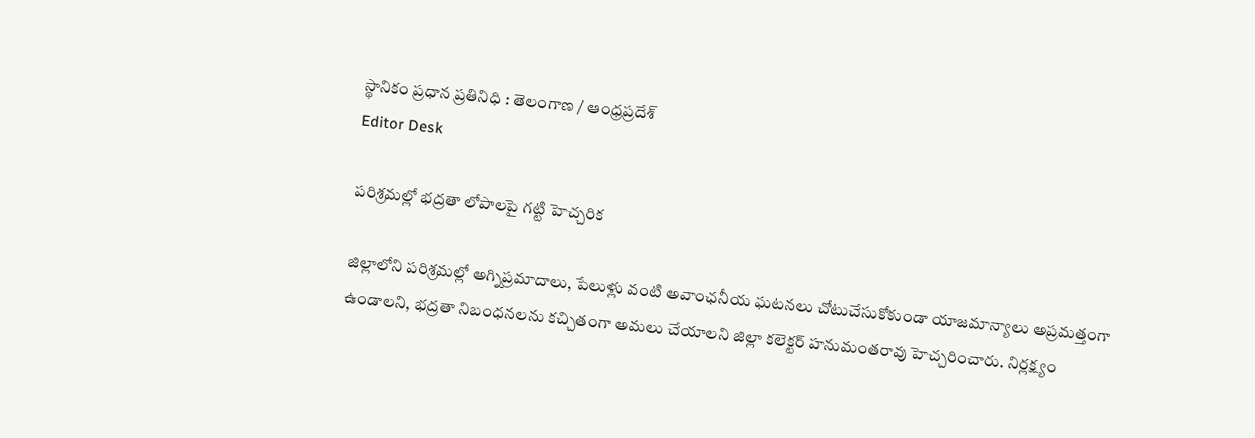స్థానికం ప్రధాన ప్రతినిధి : తెలంగాణ / ఆంధ్రప్రదేశ్
Editor Desk

పరిశ్రమల్లో భద్రతా లోపాలపై గట్టి హెచ్చరిక

జిల్లాలోని పరిశ్రమల్లో అగ్నిప్రమాదాలు, పేలుళ్లు వంటి అవాంఛనీయ ఘటనలు చోటుచేసుకోకుండా యాజమాన్యాలు అప్రమత్తంగా ఉండాలని, భద్రతా నిబంధనలను కచ్చితంగా అమలు చేయాలని జిల్లా కలెక్టర్ హనుమంతరావు హెచ్చరించారు. నిర్లక్ష్యం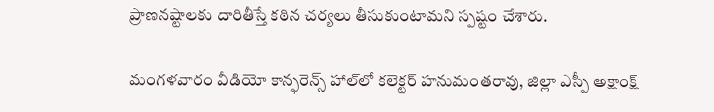ప్రాణనష్టాలకు దారితీస్తే కఠిన చర్యలు తీసుకుంటామని స్పష్టం చేశారు.

మంగళవారం వీడియో కాన్ఫరెన్స్ హాల్‌లో కలెక్టర్ హనుమంతరావు, జిల్లా ఎస్పీ అక్షాంక్ష్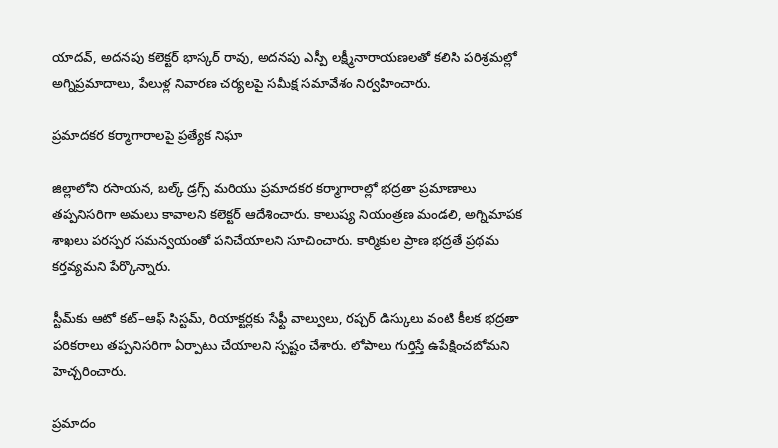యాదవ్, అదనపు కలెక్టర్ భాస్కర్ రావు, అదనపు ఎస్పీ లక్ష్మీనారాయణలతో కలిసి పరిశ్రమల్లో అగ్నిప్రమాదాలు, పేలుళ్ల నివారణ చర్యలపై సమీక్ష సమావేశం నిర్వహించారు.

ప్రమాదకర కర్మాగారాలపై ప్రత్యేక నిఘా

జిల్లాలోని రసాయన, బల్క్ డ్రగ్స్ మరియు ప్రమాదకర కర్మాగారాల్లో భద్రతా ప్రమాణాలు తప్పనిసరిగా అమలు కావాలని కలెక్టర్ ఆదేశించారు. కాలుష్య నియంత్రణ మండలి, అగ్నిమాపక శాఖలు పరస్పర సమన్వయంతో పనిచేయాలని సూచించారు. కార్మికుల ప్రాణ భద్రతే ప్రథమ కర్తవ్యమని పేర్కొన్నారు.

స్టీమ్‌కు ఆటో కట్–ఆఫ్ సిస్టమ్, రియాక్టర్లకు సేఫ్టీ వాల్వులు, రప్చర్ డిస్కులు వంటి కీలక భద్రతా పరికరాలు తప్పనిసరిగా ఏర్పాటు చేయాలని స్పష్టం చేశారు. లోపాలు గుర్తిస్తే ఉపేక్షించబోమని హెచ్చరించారు.

ప్రమాదం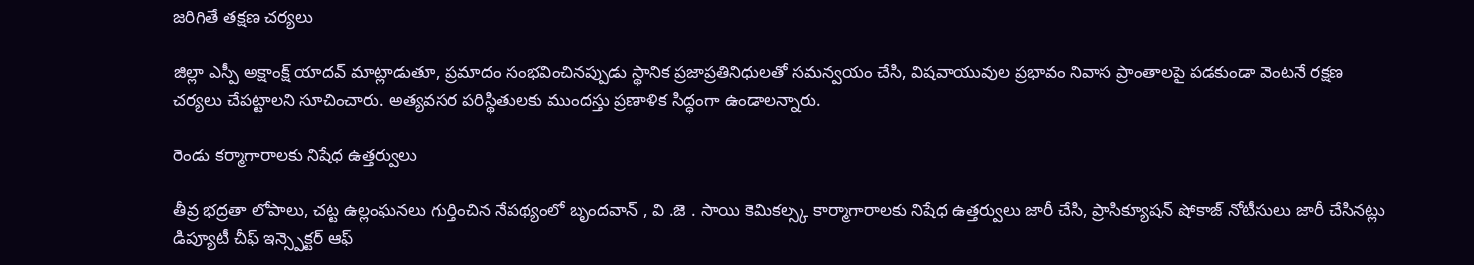జరిగితే తక్షణ చర్యలు

జిల్లా ఎస్పీ అక్షాంక్ష్ యాదవ్ మాట్లాడుతూ, ప్రమాదం సంభవించినప్పుడు స్థానిక ప్రజాప్రతినిధులతో సమన్వయం చేసి, విషవాయువుల ప్రభావం నివాస ప్రాంతాలపై పడకుండా వెంటనే రక్షణ చర్యలు చేపట్టాలని సూచించారు. అత్యవసర పరిస్థితులకు ముందస్తు ప్రణాళిక సిద్ధంగా ఉండాలన్నారు.

రెండు కర్మాగారాలకు నిషేధ ఉత్తర్వులు

తీవ్ర భద్రతా లోపాలు, చట్ట ఉల్లంఘనలు గుర్తించిన నేపథ్యంలో బృందవాన్ , వి .జె . సాయి కెమికల్స్క కార్మాగారాలకు నిషేధ ఉత్తర్వులు జారీ చేసి, ప్రాసిక్యూషన్ షోకాజ్ నోటీసులు జారీ చేసినట్లు డిప్యూటీ చీఫ్ ఇన్స్పెక్టర్ ఆఫ్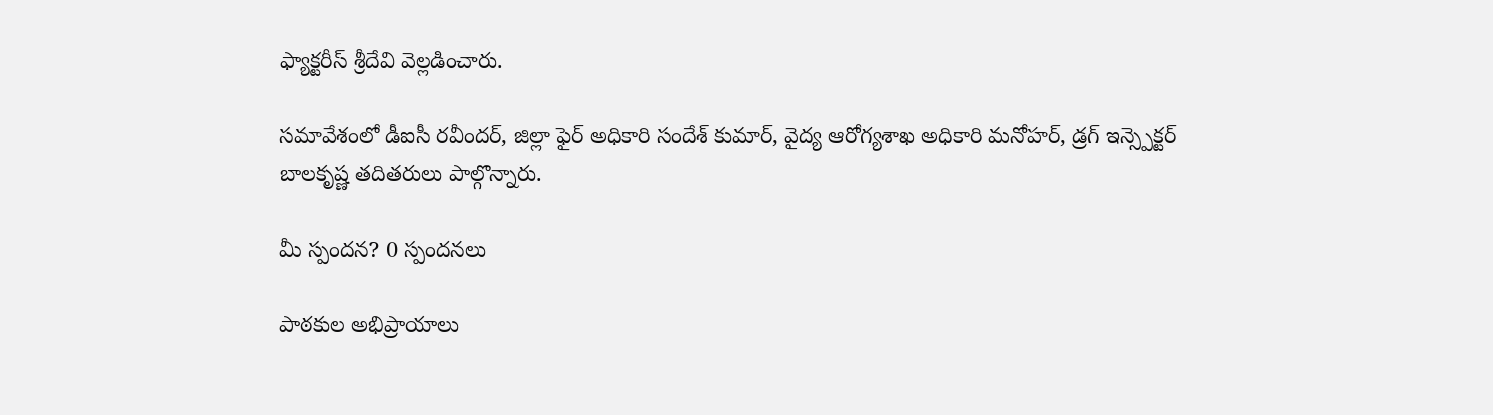ఫ్యాక్టరీస్ శ్రీదేవి వెల్లడించారు.

సమావేశంలో డీఐసీ రవీందర్, జిల్లా ఫైర్ అధికారి సందేశ్ కుమార్, వైద్య ఆరోగ్యశాఖ అధికారి మనోహర్, డ్రగ్ ఇన్స్పెక్టర్ బాలకృష్ణ తదితరులు పాల్గొన్నారు.

మీ స్పందన? 0 స్పందనలు

పాఠకుల అభిప్రాయాలు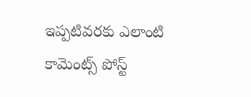ఇప్పటివరకు ఎలాంటి కామెంట్స్ పోస్ట్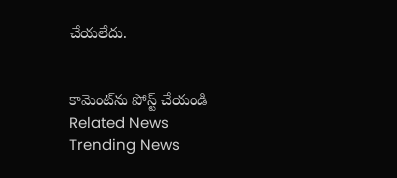చేయలేదు.


కామెంట్‌ను పోస్ట్ చేయండి
Related News
Trending News